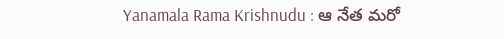Yanamala Rama Krishnudu : ఆ నేత మరో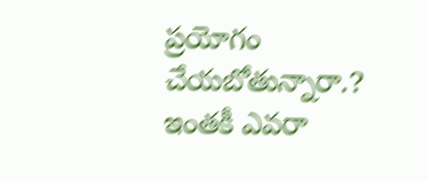ప్రయోగం చేయబోతున్నారా.? ఇంతకీ ఎవరా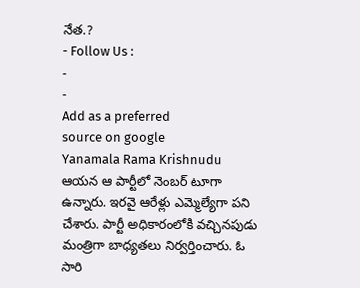నేత.?
- Follow Us :
-
-
Add as a preferred
source on google
Yanamala Rama Krishnudu ఆయన ఆ పార్టీలో నెంబర్ టూగా ఉన్నారు. ఇరవై ఆరేళ్లు ఎమ్మెల్యేగా పని చేశారు. పార్టీ అధికారంలోకి వచ్చినపుడు మంత్రిగా బాధ్యతలు నిర్వర్తించారు. ఓ సారి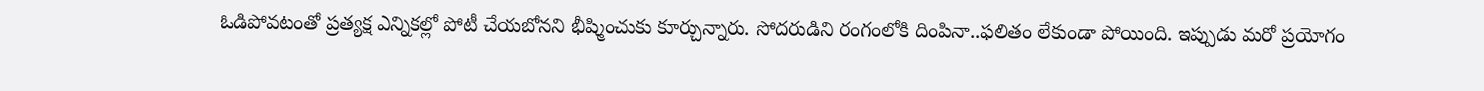ఓడిపోవటంతో ప్రత్యక్ష ఎన్నికల్లో పోటీ చేయబోనని భీష్మించుకు కూర్చున్నారు. సోదరుడిని రంగంలోకి దింపినా..ఫలితం లేకుండా పోయింది. ఇప్పుడు మరో ప్రయోగం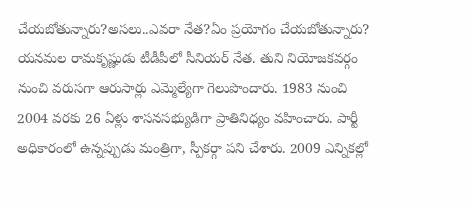చేయబోతున్నారు?అసలు..ఎవరా నేత?ఏం ప్రయోగం చేయబోతున్నారు?
యనమల రామకృష్ణుడు టీడీపీలో సీనియర్ నేత. తుని నియోజకవర్గం నుంచి వరుసగా ఆరుసార్లు ఎమ్మెల్యేగా గెలుపొందారు. 1983 నుంచి 2004 వరకు 26 ఏళ్లు శాసనసభ్యుడిగా ప్రాతినిధ్యం వహించారు. పార్టీ అధికారంలో ఉన్నప్పుడు మంత్రిగా, స్పీకర్గా పని చేశారు. 2009 ఎన్నికల్లో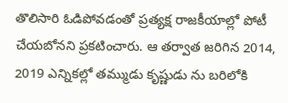తొలిసారి ఓడిపోవడంతో ప్రత్యక్ష రాజకీయాల్లో పోటీ చేయబోనని ప్రకటించారు. ఆ తర్వాత జరిగిన 2014, 2019 ఎన్నికల్లో తమ్ముడు కృష్ణుడు ను బరిలోకి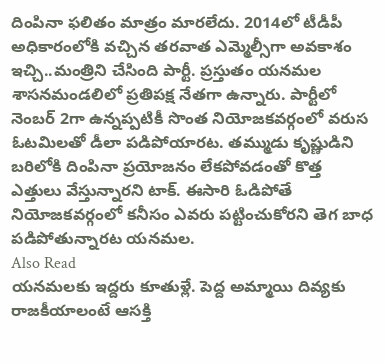దింపినా ఫలితం మాత్రం మారలేదు. 2014లో టీడీపీ అధికారంలోకి వచ్చిన తరవాత ఎమ్మెల్సీగా అవకాశం ఇచ్చి..మంత్రిని చేసింది పార్టీ. ప్రస్తుతం యనమల శాసనమండలిలో ప్రతిపక్ష నేతగా ఉన్నారు. పార్టీలో నెంబర్ 2గా ఉన్నప్పటికీ సొంత నియోజకవర్గంలో వరుస ఓటమిలతో డీలా పడిపోయారట. తమ్ముడు కృష్ణుడిని బరిలోకి దింపినా ప్రయోజనం లేకపోవడంతో కొత్త ఎత్తులు వేస్తున్నారని టాక్. ఈసారి ఓడిపోతే నియోజకవర్గంలో కనీసం ఎవరు పట్టించుకోరని తెగ బాధ పడిపోతున్నారట యనమల.
Also Read
యనమలకు ఇద్దరు కూతుళ్లే. పెద్ద అమ్మాయి దివ్యకు రాజకీయాలంటే ఆసక్తి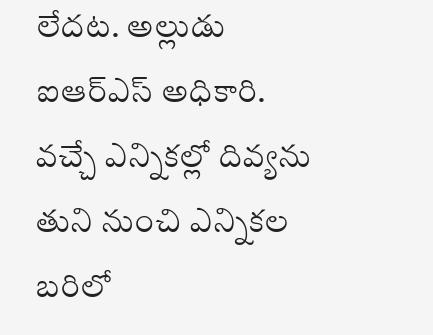లేదట. అల్లుడు ఐఆర్ఎస్ అధికారి. వచ్చే ఎన్నికల్లో దివ్యను తుని నుంచి ఎన్నికల బరిలో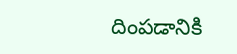దింపడానికి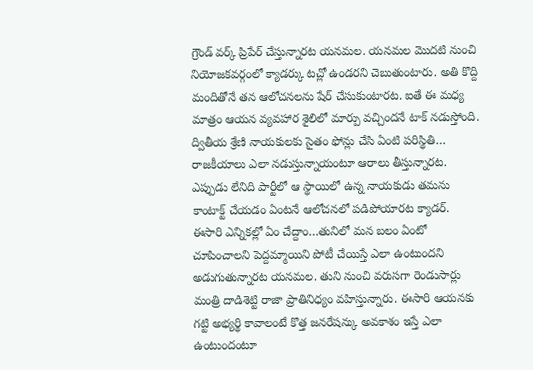గ్రౌండ్ వర్క్ ప్రిపేర్ చేస్తున్నారట యనమల. యనమల మొదటి నుంచి నియోజకవర్గంలో క్యాడర్కు టచ్లో ఉండరని చెబుతుంటారు. అతి కొద్ది మందితోనే తన ఆలోచనలను షేర్ చేసుకుంటారట. ఐతే ఈ మధ్య మాత్రం ఆయన వ్యవహార శైలిలో మార్పు వచ్చిందనే టాక్ నడుస్తోంది. ద్వితీయ శ్రేణి నాయకులకు సైతం ఫోన్లు చేసి ఏంటి పరిస్థితి… రాజకీయాలు ఎలా నడుస్తున్నాయంటూ ఆరాలు తీస్తున్నారట. ఎప్పుడు లేనిది పార్టీలో ఆ స్థాయిలో ఉన్న నాయకుడు తమను కాంటాక్ట్ చేయడం ఏంటనే ఆలోచనలో పడిపోయారట క్యాడర్.
ఈసారి ఎన్నికల్లో ఏం చేద్దాం…తునిలో మన బలం ఏంటో చూపించాలని పెద్దమ్మాయిని పోటీ చేయిస్తే ఎలా ఉంటుందని అడుగుతున్నారట యనమల. తుని నుంచి వరుసగా రెండుసార్లు మంత్రి దాడిశెట్టి రాజా ప్రాతినిధ్యం వహిస్తున్నారు. ఈసారి ఆయనకు గట్టి అభ్యర్థి కావాలంటే కొత్త జనరేషన్కు అవకాశం ఇస్తే ఎలా ఉంటుందంటూ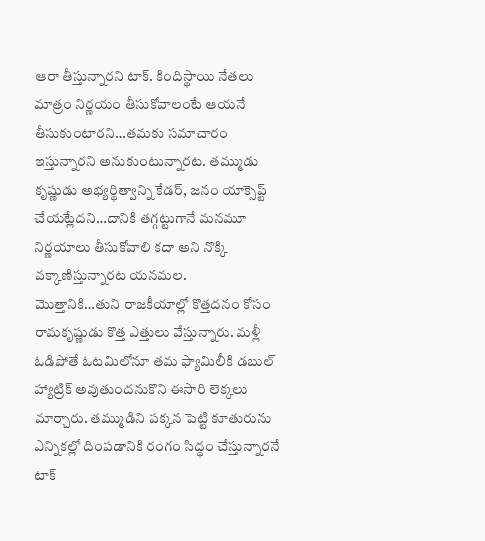ఆరా తీస్తున్నారని టాక్. కిందిస్థాయి నేతలు మాత్రం నిర్ణయం తీసుకోవాలంటే ఆయనే తీసుకుంటారని…తమకు సమాచారం ఇస్తున్నారని అనుకుంటున్నారట. తమ్ముడు కృష్ణుడు అభ్యర్థిత్వాన్ని కేడర్, జనం యాక్సెప్ట్ చేయట్లేదని…దానికి తగ్గట్టుగానే మనమూ నిర్ణయాలు తీసుకోవాలి కదా అని నొక్కి వక్కాణిస్తున్నారట యనమల.
మొత్తానికి…తుని రాజకీయాల్లో కొత్తదనం కోసం రామకృష్ణుడు కొత్త ఎత్తులు వేస్తున్నారు. మళ్లీ ఓడిపోతే ఓటమిలోనూ తమ ఫ్యామిలీకి డబుల్ హ్యాట్రిక్ అవుతుందనుకొని ఈసారి లెక్కలు మార్చారు. తమ్ముడిని పక్కన పెట్టి కూతురును ఎన్నికల్లో దింపడానికి రంగం సిద్ధం చేస్తున్నారనే టాక్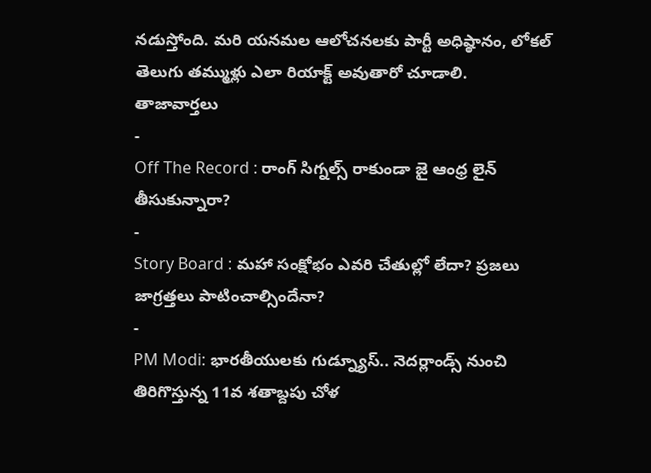నడుస్తోంది. మరి యనమల ఆలోచనలకు పార్టీ అధిష్ఠానం, లోకల్ తెలుగు తమ్ముళ్లు ఎలా రియాక్ట్ అవుతారో చూడాలి.
తాజావార్తలు
-
Off The Record : రాంగ్ సిగ్నల్స్ రాకుండా జై ఆంధ్ర లైన్ తీసుకున్నారా?
-
Story Board : మహా సంక్షోభం ఎవరి చేతుల్లో లేదా? ప్రజలు జాగ్రత్తలు పాటించాల్సిందేనా?
-
PM Modi: భారతీయులకు గుడ్న్యూస్.. నెదర్లాండ్స్ నుంచి తిరిగొస్తున్న 11వ శతాబ్దపు చోళ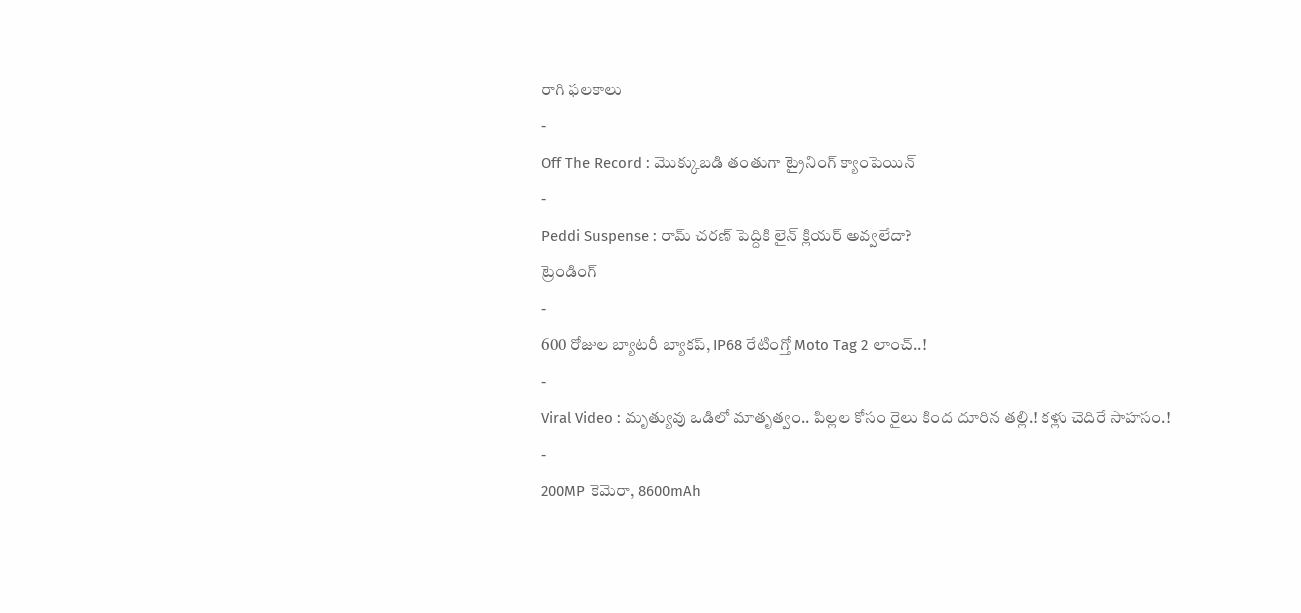రాగి ఫలకాలు
-
Off The Record : మొక్కుబడి తంతుగా ట్రైనింగ్ క్యాంపెయిన్
-
Peddi Suspense : రామ్ చరణ్ పెద్దికి లైన్ క్లియర్ అవ్వలేదా?
ట్రెండింగ్
-
600 రోజుల బ్యాటరీ బ్యాకప్, IP68 రేటింగ్తో Moto Tag 2 లాంచ్..!
-
Viral Video : మృత్యువు ఒడిలో మాతృత్వం.. పిల్లల కోసం రైలు కింద దూరిన తల్లి.! కళ్లు చెదిరే సాహసం.!
-
200MP కెమెరా, 8600mAh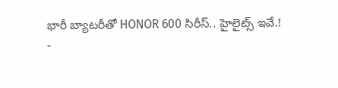భారీ బ్యాటరీతో HONOR 600 సిరీస్.. హైలైట్స్ ఇవే.!
-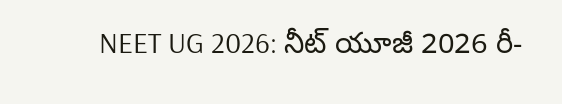NEET UG 2026: నీట్ యూజీ 2026 రీ-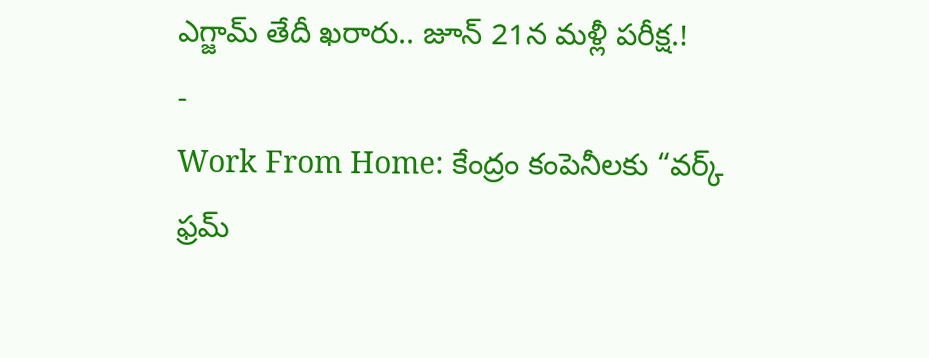ఎగ్జామ్ తేదీ ఖరారు.. జూన్ 21న మళ్లీ పరీక్ష.!
-
Work From Home: కేంద్రం కంపెనీలకు “వర్క్ ఫ్రమ్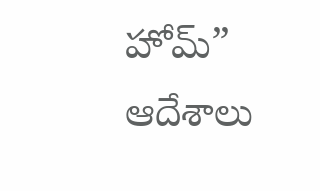హోమ్” ఆదేశాలు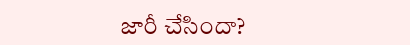జారీ చేసిందా?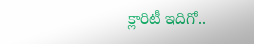క్లారిటీ ఇదిగో..